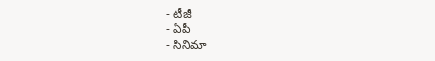- టీజీ
- ఏపీ
- సినిమా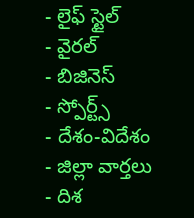- లైఫ్ స్టైల్
- వైరల్
- బిజినెస్
- స్పోర్ట్స్
- దేశం-విదేశం
- జిల్లా వార్తలు
- దిశ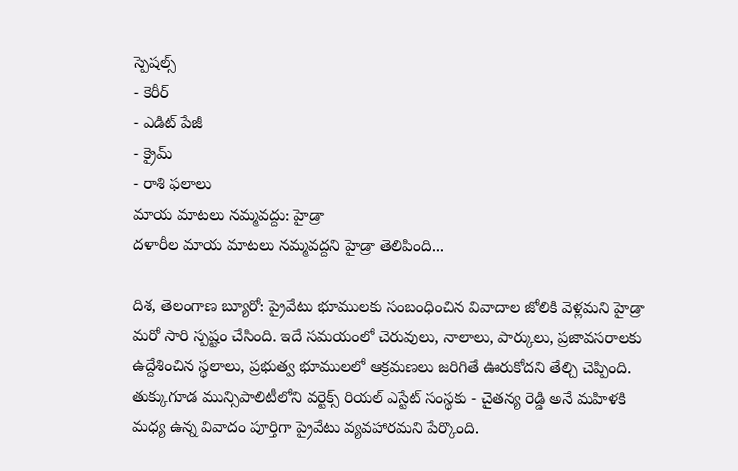స్పెషల్స్
- కెరీర్
- ఎడిట్ పేజీ
- క్రైమ్
- రాశి ఫలాలు
మాయ మాటలు నమ్మవద్దు: హైడ్రా
దళారీల మాయ మాటలు నమ్మవద్దని హైడ్రా తెలిపింది...

దిశ, తెలంగాణ బ్యూరో: ప్రైవేటు భూములకు సంబంధించిన వివాదాల జోలికి వెళ్లమని హైడ్రా మరో సారి స్పష్టం చేసింది. ఇదే సమయంలో చెరువులు, నాలాలు, పార్కులు, ప్రజావసరాలకు ఉద్దేశించిన స్థలాలు, ప్రభుత్వ భూములలో ఆక్రమణలు జరిగితే ఊరుకోదని తేల్చి చెప్పింది. తుక్కుగూడ మున్సిపాలిటీలోని వర్టెక్స్ రియల్ ఎస్టేట్ సంస్థకు - చైతన్య రెడ్డి అనే మహిళకి మధ్య ఉన్న వివాదం పూర్తిగా ప్రైవేటు వ్యవహారమని పేర్కొంది.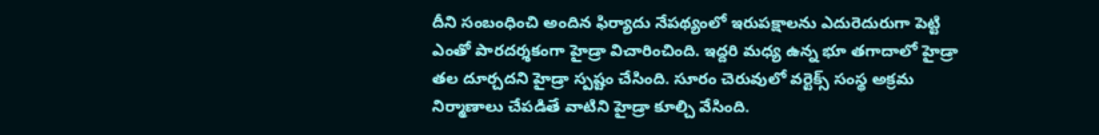దీని సంబంధించి అందిన ఫిర్యాదు నేపథ్యంలో ఇరుపక్షాలను ఎదురెదురుగా పెట్టి ఎంతో పారదర్శకంగా హైడ్రా విచారించింది. ఇద్దరి మధ్య ఉన్న భూ తగాదాలో హైడ్రా తల దూర్చదని హైడ్రా స్పష్టం చేసింది. సూరం చెరువులో వర్టెక్స్ సంస్థ అక్రమ నిర్మాణాలు చేపడితే వాటిని హైడ్రా కూల్చి వేసింది.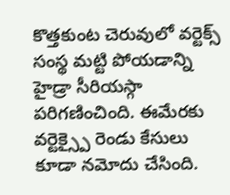కొత్తకుంట చెరువులో వర్టెక్స్ సంస్థ మట్టి పోయడాన్ని హైడ్రా సీరియస్గా పరిగణించింది. ఈమేరకు వర్టెక్స్పై రెండు కేసులు కూడా నమోదు చేసింది.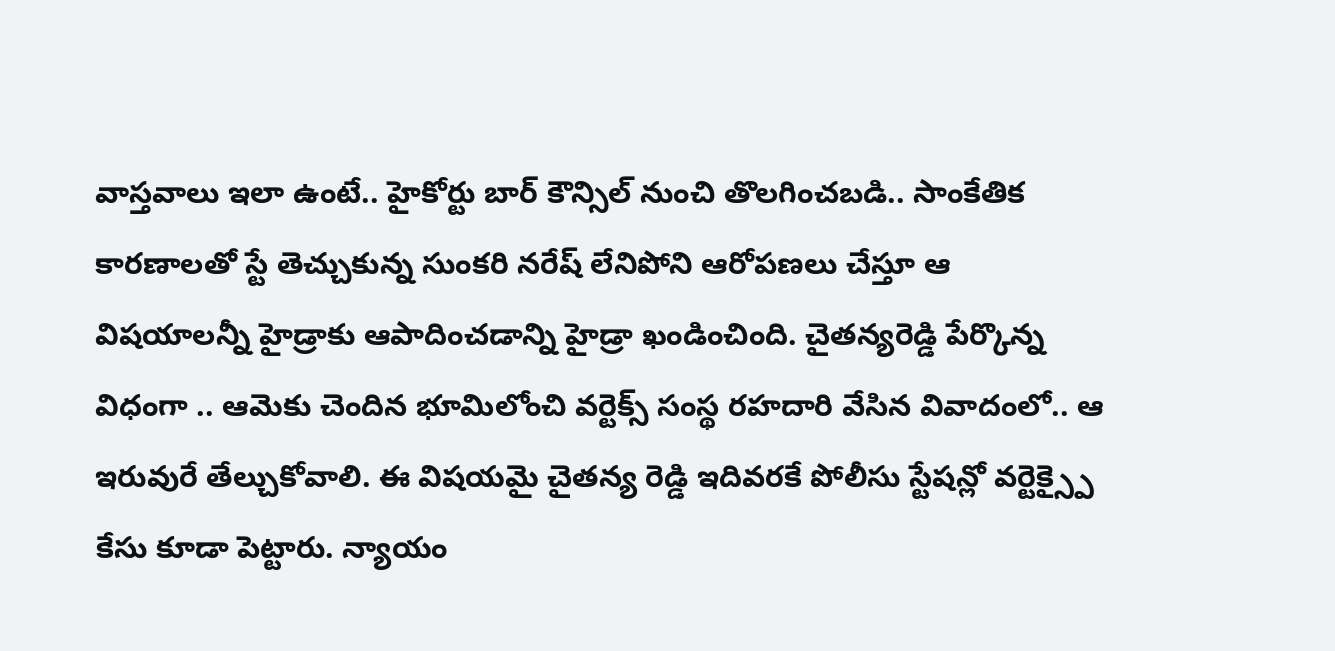వాస్తవాలు ఇలా ఉంటే.. హైకోర్టు బార్ కౌన్సిల్ నుంచి తొలగించబడి.. సాంకేతిక కారణాలతో స్టే తెచ్చుకున్న సుంకరి నరేష్ లేనిపోని ఆరోపణలు చేస్తూ ఆ విషయాలన్నీ హైడ్రాకు ఆపాదించడాన్ని హైడ్రా ఖండించింది. చైతన్యరెడ్డి పేర్కొన్న విధంగా .. ఆమెకు చెందిన భూమిలోంచి వర్టెక్స్ సంస్థ రహదారి వేసిన వివాదంలో.. ఆ ఇరువురే తేల్చుకోవాలి. ఈ విషయమై చైతన్య రెడ్డి ఇదివరకే పోలీసు స్టేషన్లో వర్టెక్స్పై కేసు కూడా పెట్టారు. న్యాయం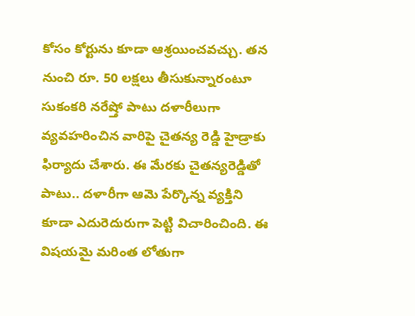కోసం కోర్టును కూడా ఆశ్రయించవచ్చు. తన నుంచి రూ. 50 లక్షలు తీసుకున్నారంటూ సుకంకరి నరేష్తో పాటు దళారీలుగా వ్యవహరించిన వారిపై చైతన్య రెడ్డి హైడ్రాకు ఫిర్యాదు చేశారు. ఈ మేరకు చైతన్యరెడ్డితో పాటు.. దళారీగా ఆమె పేర్కొన్న వ్యక్తిని కూడా ఎదురెదురుగా పెట్టి విచారించింది. ఈ విషయమై మరింత లోతుగా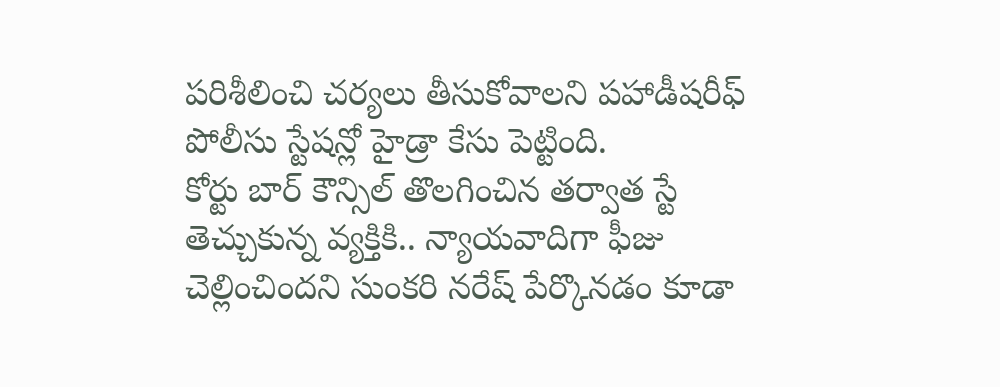పరిశీలించి చర్యలు తీసుకోవాలని పహాడీషరీఫ్ పోలీసు స్టేషన్లో హైడ్రా కేసు పెట్టింది.
కోర్టు బార్ కౌన్సిల్ తొలగించిన తర్వాత స్టే తెచ్చుకున్న వ్యక్తికి.. న్యాయవాదిగా ఫీజు చెల్లించిందని సుంకరి నరేష్ పేర్కొనడం కూడా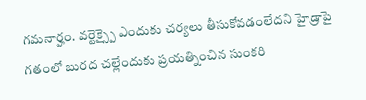గమనార్హం. వర్టెక్స్పై ఎందుకు చర్యలు తీసుకోవడంలేదని హైడ్రాపై గతంలో బురద చల్లేందుకు ప్రయత్నించిన సుంకరి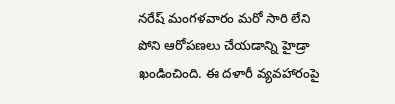నరేష్ మంగళవారం మరో సారి లేని పోని ఆరోపణలు చేయడాన్ని హైడ్రా ఖండించింది. ఈ దళారీ వ్యవహారంపై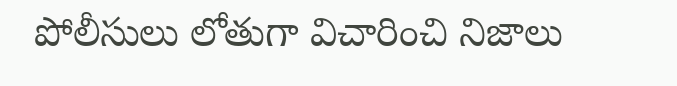పోలీసులు లోతుగా విచారించి నిజాలు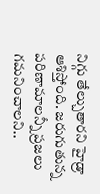నిగ్గు తేల్చుతారని హైడ్రా ఆశిస్తోంది. జరుగుతున్న పరిణామాలన్నీ ప్రజలు గమనించాలని..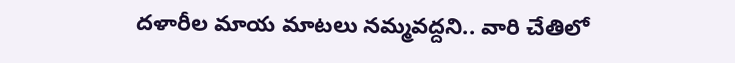దళారీల మాయ మాటలు నమ్మవద్దని.. వారి చేతిలో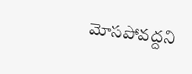మోసపోవద్దని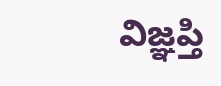విజ్ఞప్తి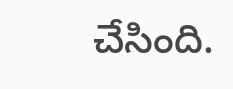చేసింది.